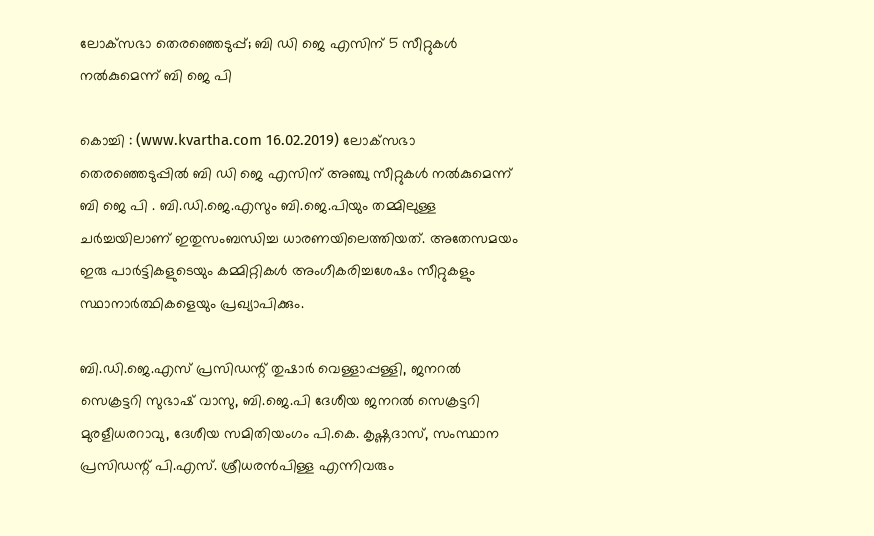ലോക്‌സഭാ തെരഞ്ഞെടുപ്പ്; ബി ഡി ജെ എസിന് 5 സീറ്റുകള്‍ നല്‍കുമെന്ന് ബി ജെ പി

കൊച്ചി : (www.kvartha.com 16.02.2019) ലോക്‌സഭാ തെരഞ്ഞെടുപ്പില്‍ ബി ഡി ജെ എസിന് അഞ്ചു സീറ്റുകള്‍ നല്‍കുമെന്ന് ബി ജെ പി . ബി.ഡി.ജെ.എസും ബി.ജെ.പിയും തമ്മിലുള്ള ചര്‍ച്ചയിലാണ് ഇതുസംബന്ധിച്ച ധാരണയിലെത്തിയത്. അതേസമയം ഇരു പാര്‍ട്ടികളുടെയും കമ്മിറ്റികള്‍ അംഗീകരിച്ചശേഷം സീറ്റുകളും സ്ഥാനാര്‍ത്ഥികളെയും പ്രഖ്യാപിക്കും.

ബി.ഡി.ജെ.എസ് പ്രസിഡന്റ് തുഷാര്‍ വെള്ളാപ്പള്ളി, ജനറല്‍ സെക്രട്ടറി സുഭാഷ് വാസു, ബി.ജെ.പി ദേശീയ ജനറല്‍ സെക്രട്ടറി മുരളീധരറാവു, ദേശീയ സമിതിയംഗം പി.കെ. കൃഷ്ണദാസ്, സംസ്ഥാന പ്രസിഡന്റ് പി.എസ്. ശ്രീധരന്‍പിള്ള എന്നിവരും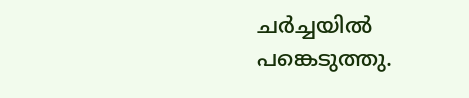ചര്‍ച്ചയില്‍ പങ്കെടുത്തു.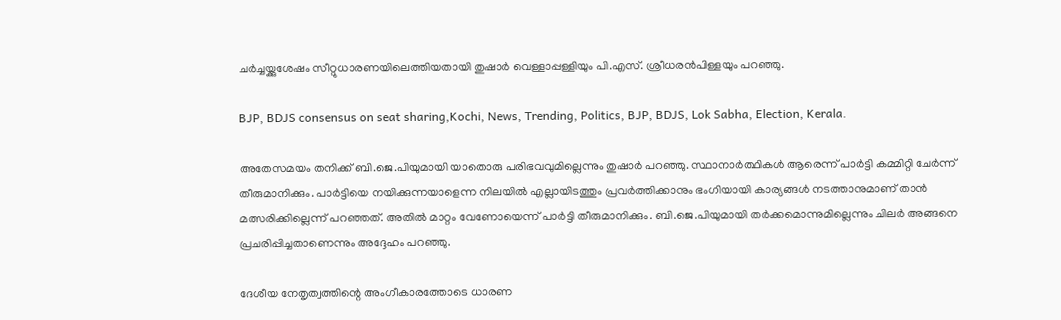ചര്‍ച്ചയ്ക്കുശേഷം സീറ്റുധാരണയിലെത്തിയതായി തുഷാര്‍ വെള്ളാപ്പള്ളിയും പി.എസ്. ശ്രീധരന്‍പിള്ളയും പറഞ്ഞു.

BJP, BDJS consensus on seat sharing,Kochi, News, Trending, Politics, BJP, BDJS, Lok Sabha, Election, Kerala.

അതേസമയം തനിക്ക് ബി.ജെ.പിയുമായി യാതൊരു പരിഭവവുമില്ലെന്നും തുഷാര്‍ പറഞ്ഞു. സ്ഥാനാര്‍ത്ഥികള്‍ ആരെന്ന് പാര്‍ട്ടി കമ്മിറ്റി ചേര്‍ന്ന് തീരുമാനിക്കും. പാര്‍ട്ടിയെ നയിക്കുന്നയാളെന്ന നിലയില്‍ എല്ലായിടത്തും പ്രവര്‍ത്തിക്കാനും ഭംഗിയായി കാര്യങ്ങള്‍ നടത്താനുമാണ് താന്‍ മത്സരിക്കില്ലെന്ന് പറഞ്ഞത്. അതില്‍ മാറ്റം വേണോയെന്ന് പാര്‍ട്ടി തീരുമാനിക്കും. ബി.ജെ.പിയുമായി തര്‍ക്കമൊന്നുമില്ലെന്നും ചിലര്‍ അങ്ങനെ പ്രചരിപ്പിച്ചതാണെന്നും അദ്ദേഹം പറഞ്ഞു.

ദേശീയ നേതൃത്വത്തിന്റെ അംഗീകാരത്തോടെ ധാരണ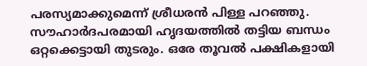പരസ്യമാക്കുമെന്ന് ശ്രീധരന്‍ പിള്ള പറഞ്ഞു. സൗഹാര്‍ദപരമായി ഹൃദയത്തില്‍ തട്ടിയ ബന്ധം ഒറ്റക്കെട്ടായി തുടരും. ഒരേ തൂവല്‍ പക്ഷികളായി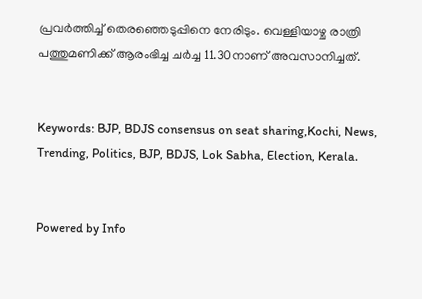പ്രവര്‍ത്തിച്ച് തെരഞ്ഞെടുപ്പിനെ നേരിടും. വെള്ളിയാഴ്ച രാത്രി പത്തുമണിക്ക് ആരംഭിച്ച ചര്‍ച്ച 11.30നാണ് അവസാനിച്ചത്.


Keywords: BJP, BDJS consensus on seat sharing,Kochi, News, Trending, Politics, BJP, BDJS, Lok Sabha, Election, Kerala.


Powered by Info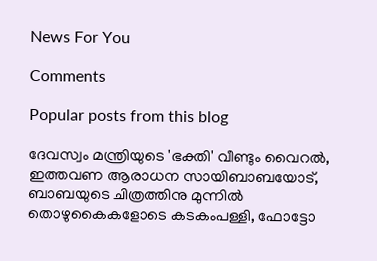News For You

Comments

Popular posts from this blog

ദേവസ്വം മന്ത്രിയുടെ 'ഭക്തി' വീണ്ടും വൈറല്‍, ഇത്തവണ ആരാധന സായിബാബയോട്, ബാബയുടെ ചിത്രത്തിനു മുന്നില്‍ തൊഴുകൈകളോടെ കടകംപള്ളി, ഫോട്ടോ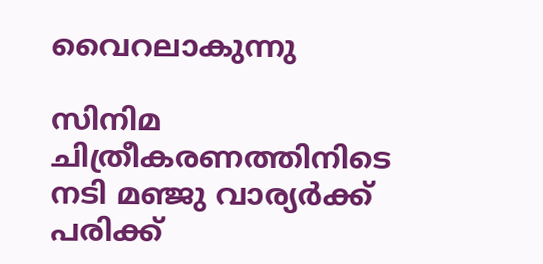വൈറലാകുന്നു

സിനിമ ചിത്രീകരണത്തിനിടെ നടി മഞ്ജു വാര്യര്‍ക്ക് പരിക്ക്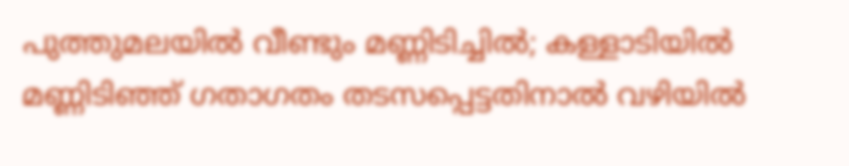പുത്തുമലയില്‍ വീണ്ടും മണ്ണിടിച്ചില്‍; കള്ളാടിയില്‍ മണ്ണിടിഞ്ഞ് ഗതാഗതം തടസപ്പെട്ടതിനാല്‍ വഴിയില്‍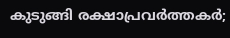കുടുങ്ങി രക്ഷാപ്രവര്‍ത്തകര്‍;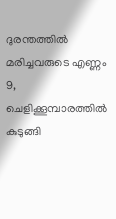ദുരന്തത്തില്‍ മരിച്ചവരുടെ എണ്ണം 9, ചെളിക്കൂമ്പാരത്തില്‍ കുടുങ്ങി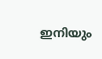ഇനിയും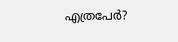എത്രപേര്‍?